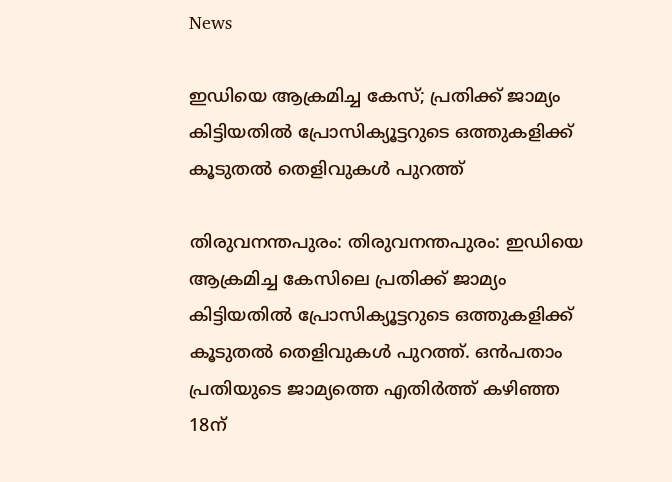News

ഇഡിയെ ആക്രമിച്ച കേസ്; പ്രതിക്ക് ജാമ്യം കിട്ടിയതിൽ പ്രോസിക്യൂട്ടറുടെ ഒത്തുകളിക്ക് കൂടുതല്‍ തെളിവുകൾ പുറത്ത്

തിരുവനന്തപുരം: തിരുവനന്തപുരം: ഇഡിയെ ആക്രമിച്ച കേസിലെ പ്രതിക്ക് ജാമ്യം കിട്ടിയതിൽ പ്രോസിക്യൂട്ടറുടെ ഒത്തുകളിക്ക് കൂടുതല്‍ തെളിവുകൾ പുറത്ത്. ഒൻപതാം പ്രതിയുടെ ജാമ്യത്തെ എതിര്‍ത്ത് കഴിഞ്ഞ 18ന്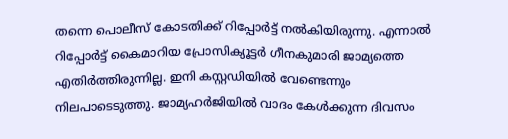തന്നെ പൊലീസ് കോടതിക്ക് റിപ്പോർട്ട് നൽകിയിരുന്നു. എന്നാൽ റിപ്പോർട്ട് കൈമാറിയ പ്രോസിക്യൂട്ടർ ഗീനകുമാരി ജാമ്യത്തെ എതിർത്തിരുന്നില്ല. ഇനി കസ്റ്റഡിയിൽ വേണ്ടെന്നും നിലപാടെടുത്തു. ജാമ്യഹർജിയിൽ വാദം കേൾക്കുന്ന ദിവസം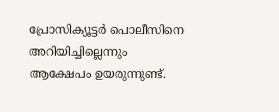പ്രോസിക്യൂട്ടർ പൊലീസിനെ അറിയിച്ചില്ലെന്നും ആക്ഷേപം ഉയരുന്നുണ്ട്.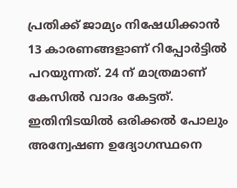പ്രതിക്ക് ജാമ്യം നിഷേധിക്കാന്‍ 13 കാരണങ്ങളാണ് റിപ്പോർട്ടിൽ പറയുന്നത്. 24 ന് മാത്രമാണ് കേസില്‍ വാദം കേട്ടത്. ഇതിനിടയില്‍ ഒരിക്കൽ പോലും അന്വേഷണ ഉദ്യോഗസ്ഥനെ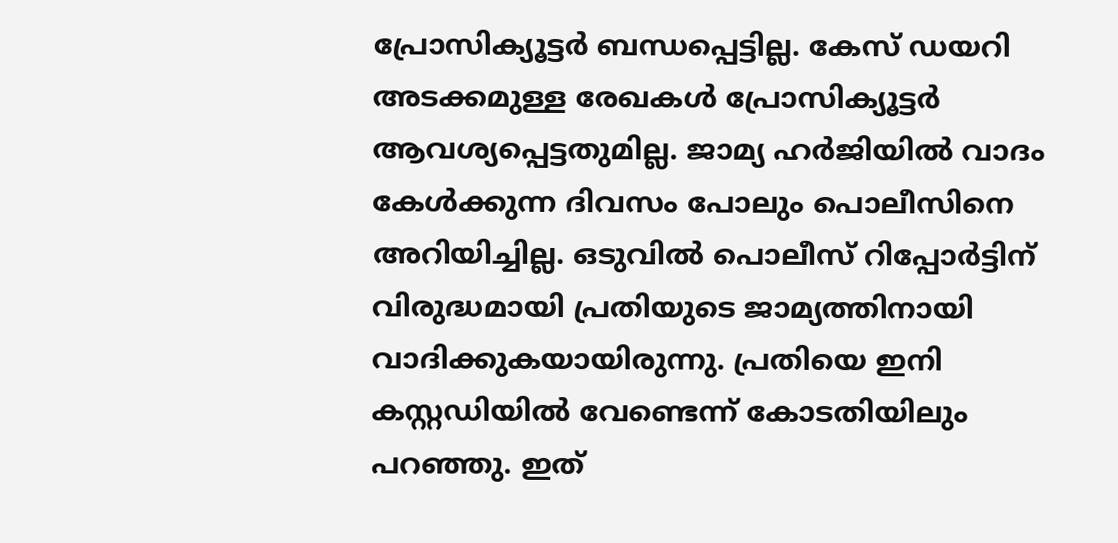പ്രോസിക്യൂട്ടർ ബന്ധപ്പെട്ടില്ല. കേസ് ഡയറി അടക്കമുള്ള രേഖകള്‍ പ്രോസിക്യൂട്ടർ ആവശ്യപ്പെട്ടതുമില്ല. ജാമ്യ ഹര്‍ജിയില്‍ വാദം കേൾക്കുന്ന ദിവസം പോലും പൊലീസിനെ അറിയിച്ചില്ല. ഒടുവി‍ൽ പൊലീസ് റിപ്പോർട്ടിന് വിരുദ്ധമായി പ്രതിയുടെ ജാമ്യത്തിനായി വാദിക്കുകയായിരുന്നു. പ്രതിയെ ഇനി കസ്റ്റഡിയില്‍ വേണ്ടെന്ന് കോടതിയിലും പറഞ്ഞു. ഇത്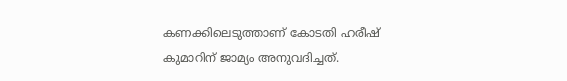കണക്കിലെടുത്താണ് കോടതി ഹരീഷ് കുമാറിന് ജാമ്യം അനുവദിച്ചത്.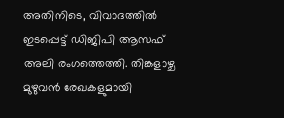അതിനിടെ, വിവാദത്തിൽ ഇടപ്പെട്ട് ഡിജിപി ആസഫ് അലി രംഗത്തെത്തി. തിങ്കളാഴ്ച മുഴുവൻ രേഖകളുമായി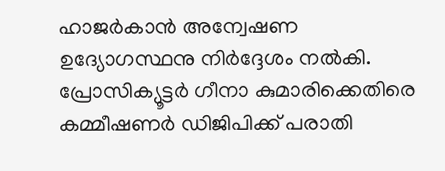ഹാജർകാൻ അന്വേഷണ ഉദ്യോഗസ്ഥനു നിർദ്ദേശം നൽകി. പ്രോസിക്യൂട്ടർ ഗീനാ കുമാരിക്കെതിരെ കമ്മീഷണർ ഡിജിപിക്ക് പരാതി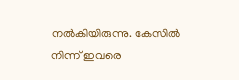നൽകിയിരുന്നു. കേസിൽ നിന്ന് ഇവരെ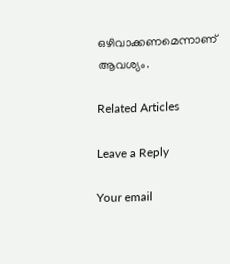ഒഴിവാക്കണമെന്നാണ് ആവശ്യം.

Related Articles

Leave a Reply

Your email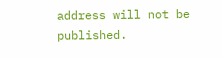address will not be published.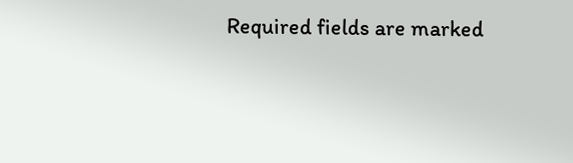Required fields are marked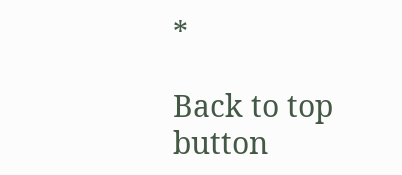*

Back to top button